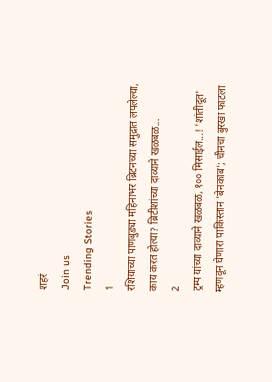शहरं
Join us
Trending Stories
1
रशियाच्या पाणबुड्या महिनाभर ब्रिटनच्या समुद्रात लपलेल्या, काय करत होत्या? ब्रिटीशांच्या दाव्याने खळबळ...
2
ट्रम्प यांच्या दाव्याने खळबळ, १०० मिसाईल...! 'शांतीदूत' म्हणवून घेणारा पाकिस्तान 'बेनकाब'; चीनचा बुरखा फाटला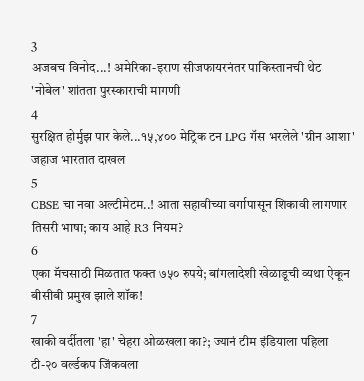3
अजबच विनोद...! अमेरिका-इराण सीजफायरनंतर पाकिस्तानची थेट 'नोबेल' शांतता पुरस्काराची मागणी
4
सुरक्षित होर्मुझ पार केले...१५,४०० मेट्रिक टन LPG गॅस भरलेले 'ग्रीन आशा' जहाज भारतात दाखल
5
CBSE चा नवा अल्टीमेटम..! आता सहावीच्या वर्गापासून शिकावी लागणार तिसरी भाषा; काय आहे R3 नियम?
6
एका मॅचसाठी मिळतात फक्त ७५० रुपये; बांगलादेशी खेळाडूची व्यथा ऐकून बीसीबी प्रमुख झाले शॉक!
7
खाकी वर्दीतला 'हा' चेहरा ओळखला का?; ज्यानं टीम इंडियाला पहिला टी-२० वर्ल्डकप जिंकवला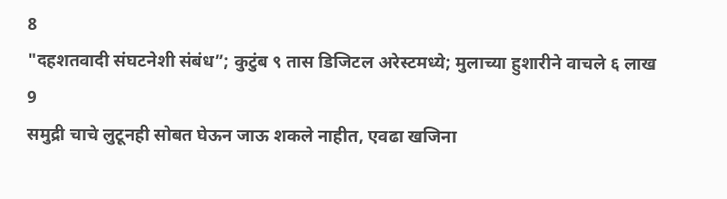8
"दहशतवादी संघटनेशी संबंध”; कुटुंब ९ तास डिजिटल अरेस्टमध्ये; मुलाच्या हुशारीने वाचले ६ लाख
9
समुद्री चाचे लुटूनही सोबत घेऊन जाऊ शकले नाहीत, एवढा खजिना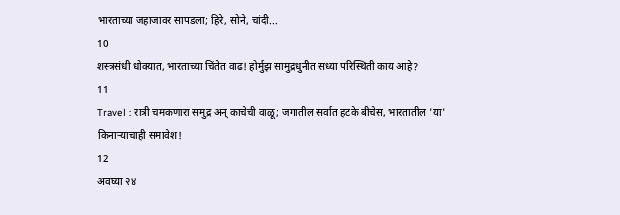भारताच्या जहाजावर सापडला; हिरे, सोने, चांदी...
10
शस्त्रसंधी धोक्यात, भारताच्या चिंतेत वाढ! होर्मुझ सामुद्रधुनीत सध्या परिस्थिती काय आहे?
11
Travel : रात्री चमकणारा समुद्र अन् काचेची वाळू; जगातील सर्वात हटके बीचेस, भारतातील 'या' किनाऱ्याचाही समावेश!
12
अवघ्या २४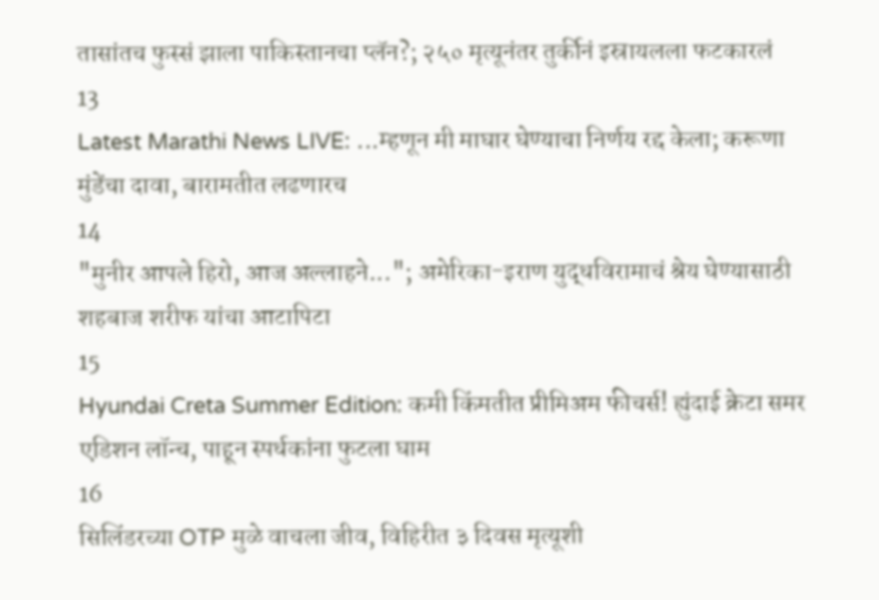तासांतच फुस्सं झाला पाकिस्तानचा प्लॅन?; २५० मृत्यूनंतर तुर्कीनं इस्रायलला फटकारलं
13
Latest Marathi News LIVE: ...म्हणून मी माघार घेण्याचा निर्णय रद्द केला; करूणा मुंडेंचा दावा, बारामतीत लढणारच
14
"मुनीर आपले हिरो, आज अल्लाहने..."; अमेरिका-इराण युद्धविरामाचं श्रेय घेण्यासाठी शहबाज शरीफ यांचा आटापिटा
15
Hyundai Creta Summer Edition: कमी किंमतीत प्रीमिअम फीचर्स! ह्युंदाई क्रेटा समर एडिशन लॉन्च, पाहून स्पर्धकांना फुटला घाम
16
सिलिंडरच्या OTP मुळे वाचला जीव, विहिरीत ३ दिवस मृत्यूशी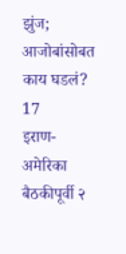झुंज; आजोबांसोबत काय घडलं?
17
इराण-अमेरिका बैठकीपूर्वी २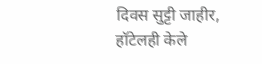दिवस सुट्टी जाहीर, हॉटेलही केले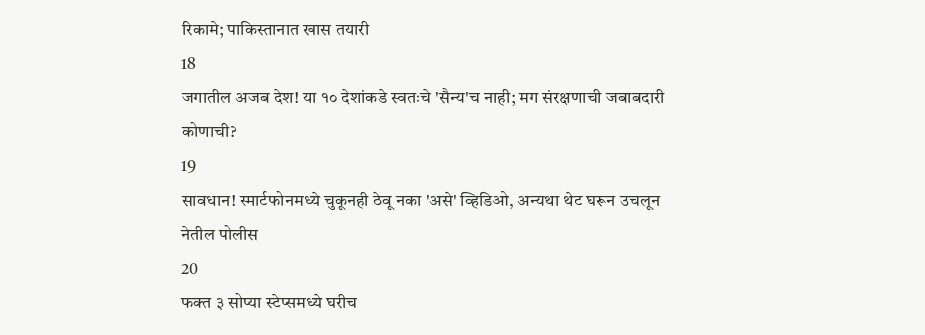रिकामे; पाकिस्तानात खास तयारी
18
जगातील अजब देश! या १० देशांकडे स्वतःचे 'सैन्य'च नाही; मग संरक्षणाची जबाबदारी कोणाची?
19
सावधान! स्मार्टफोनमध्ये चुकूनही ठेवू नका 'असे' व्हिडिओ, अन्यथा थेट घरून उचलून नेतील पोलीस
20
फक्त ३ सोप्या स्टेप्समध्ये घरीच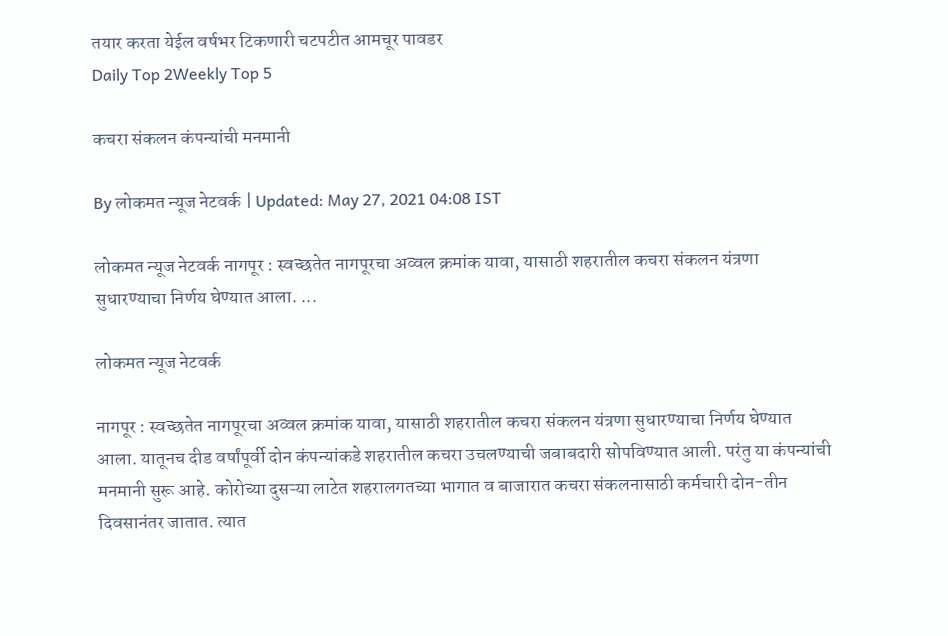तयार करता येईल वर्षभर टिकणारी चटपटीत आमचूर पावडर
Daily Top 2Weekly Top 5

कचरा संकलन कंपन्यांची मनमानी

By लोकमत न्यूज नेटवर्क | Updated: May 27, 2021 04:08 IST

लोकमत न्यूज नेटवर्क नागपूर : स्वच्छतेत नागपूरचा अव्वल क्रमांक यावा, यासाठी शहरातील कचरा संकलन यंत्रणा सुधारण्याचा निर्णय घेण्यात आला. ...

लोकमत न्यूज नेटवर्क

नागपूर : स्वच्छतेत नागपूरचा अव्वल क्रमांक यावा, यासाठी शहरातील कचरा संकलन यंत्रणा सुधारण्याचा निर्णय घेण्यात आला. यातूनच दीड वर्षांपूर्वी दोन कंपन्यांकडे शहरातील कचरा उचलण्याची जबाबदारी सोपविण्यात आली. परंतु या कंपन्यांची मनमानी सुरू आहे. कोरोच्या दुसऱ्या लाटेत शहरालगतच्या भागात व बाजारात कचरा संकलनासाठी कर्मचारी दोन-तीन दिवसानंतर जातात. त्यात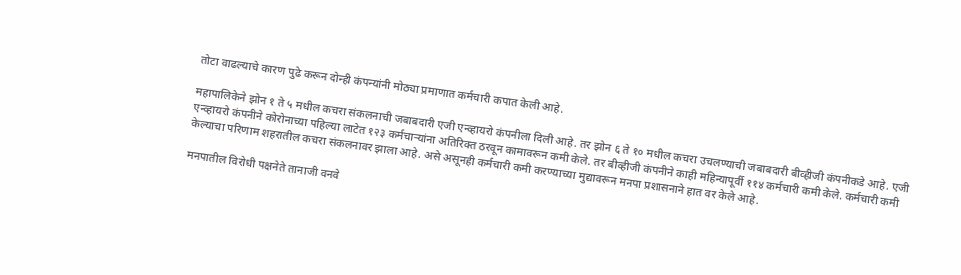तोटा वाढल्याचे कारण पुढे करून दोन्ही कंपन्यांनी मोठ्या प्रमाणात कर्मचारी कपात केली आहे.

महापालिकेने झोन १ ते ५ मधील कचरा संकलनाची जबाबदारी एजी एन्व्हायरो कंपनीला दिली आहे. तर झोन ६ ते १० मधील कचरा उचलण्याची जबाबदारी बीव्हीजी कंपनीकडे आहे. एजी एन्व्हायरो कंपनीने कोरोनाच्या पहिल्या लाटेत १२३ कर्मचाऱ्यांना अतिरिक्त ठरवून कामावरून कमी केले. तर बीव्हीजी कंपनीने काही महिन्यापूर्वी ११४ कर्मचारी कमी केले. कर्मचारी कमी केल्याचा परिणाम शहरातील कचरा संकलनावर झाला आहे. असे असूनही कर्मचारी कमी करण्याच्या मुद्यावरून मनपा प्रशासनाने हात वर केले आहे.

मनपातील विरोधी पक्षनेते तानाजी वनवे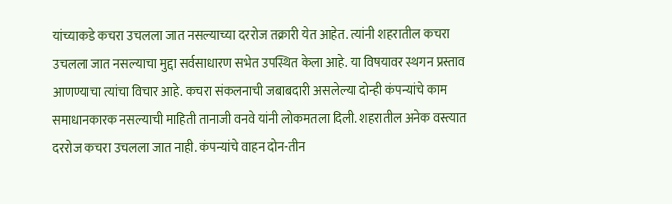यांच्याकडे कचरा उचलला जात नसल्याच्या दररोज तक्रारी येत आहेत. त्यांनी शहरातील कचरा उचलला जात नसल्याचा मुद्दा सर्वसाधारण सभेत उपस्थित केला आहे. या विषयावर स्थगन प्रस्ताव आणण्याचा त्यांचा विचार आहे. कचरा संकलनाची जबाबदारी असलेल्या दोन्ही कंपन्यांचे काम समाधानकारक नसल्याची माहिती तानाजी वनवे यांनी लोकमतला दिली. शहरातील अनेक वस्त्यात दररोज कचरा उचलला जात नाही. कंपन्यांचे वाहन दोन-तीन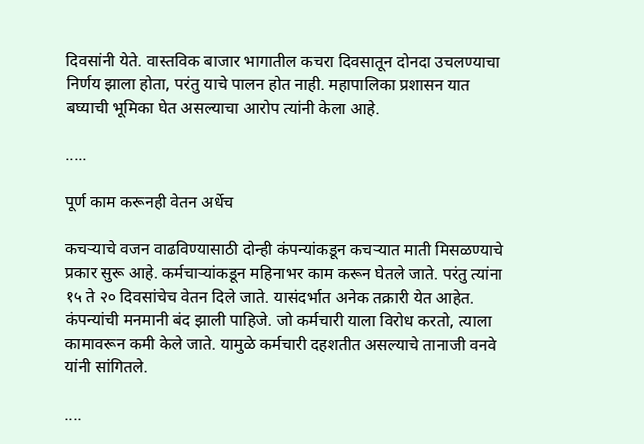दिवसांनी येते. वास्तविक बाजार भागातील कचरा दिवसातून दोनदा उचलण्याचा निर्णय झाला होता, परंतु याचे पालन होत नाही. महापालिका प्रशासन यात बघ्याची भूमिका घेत असल्याचा आरोप त्यांनी केला आहे.

.....

पूर्ण काम करूनही वेतन अर्धेच

कचऱ्याचे वजन वाढविण्यासाठी दोन्ही कंपन्यांकडून कचऱ्यात माती मिसळण्याचे प्रकार सुरू आहे. कर्मचाऱ्यांकडून महिनाभर काम करून घेतले जाते. परंतु त्यांना १५ ते २० दिवसांचेच वेतन दिले जाते. यासंदर्भात अनेक तक्रारी येत आहेत. कंपन्यांची मनमानी बंद झाली पाहिजे. जो कर्मचारी याला विरोध करतो, त्याला कामावरून कमी केले जाते. यामुळे कर्मचारी दहशतीत असल्याचे तानाजी वनवे यांनी सांगितले.

....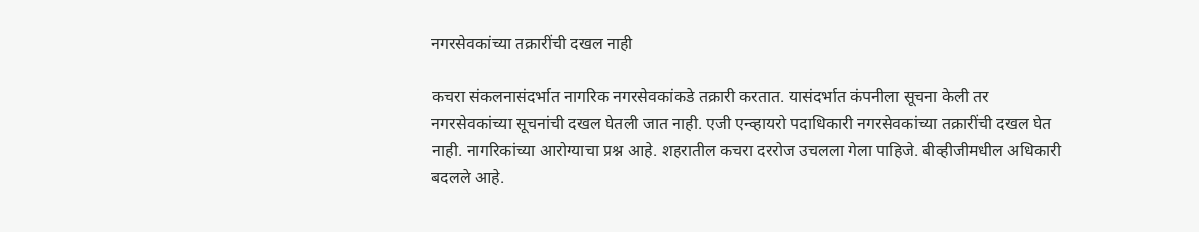नगरसेवकांच्या तक्रारींची दखल नाही

कचरा संकलनासंदर्भात नागरिक नगरसेवकांकडे तक्रारी करतात. यासंदर्भात कंपनीला सूचना केली तर नगरसेवकांच्या सूचनांची दखल घेतली जात नाही. एजी एन्व्हायरो पदाधिकारी नगरसेवकांच्या तक्रारींची दखल घेत नाही. नागरिकांच्या आरोग्याचा प्रश्न आहे. शहरातील कचरा दररोज उचलला गेला पाहिजे. बीव्हीजीमधील अधिकारी बदलले आहे.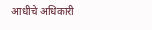आधीचे अधिकारी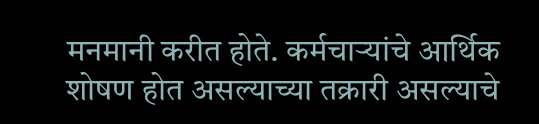मनमानी करीत होते. कर्मचाऱ्यांचे आर्थिक शोषण होत असल्याच्या तक्रारी असल्याचे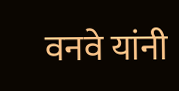वनवे यांनी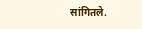सांगितले.